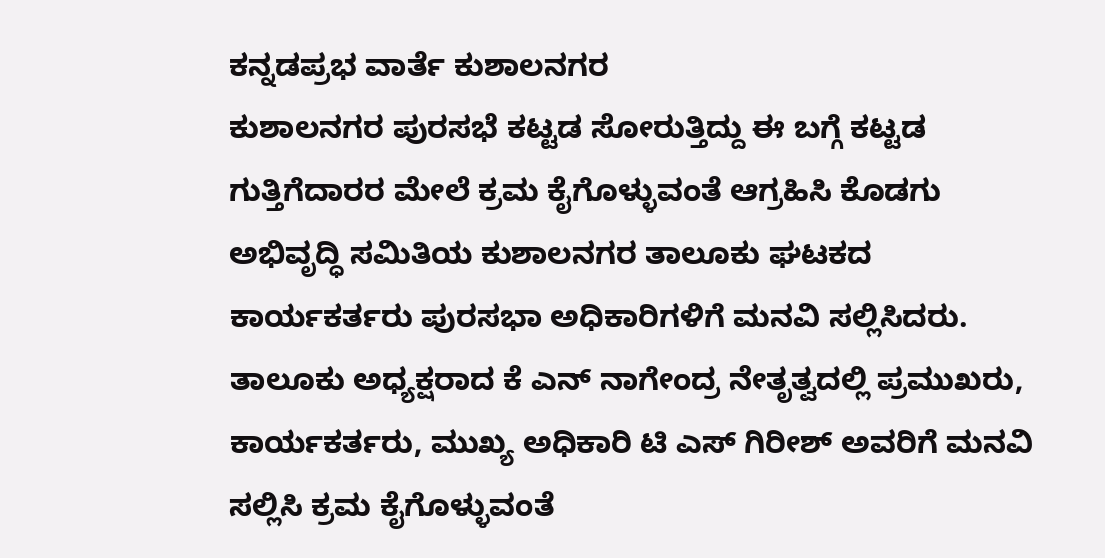ಕನ್ನಡಪ್ರಭ ವಾರ್ತೆ ಕುಶಾಲನಗರ
ಕುಶಾಲನಗರ ಪುರಸಭೆ ಕಟ್ಟಡ ಸೋರುತ್ತಿದ್ದು ಈ ಬಗ್ಗೆ ಕಟ್ಟಡ ಗುತ್ತಿಗೆದಾರರ ಮೇಲೆ ಕ್ರಮ ಕೈಗೊಳ್ಳುವಂತೆ ಆಗ್ರಹಿಸಿ ಕೊಡಗು ಅಭಿವೃದ್ಧಿ ಸಮಿತಿಯ ಕುಶಾಲನಗರ ತಾಲೂಕು ಘಟಕದ ಕಾರ್ಯಕರ್ತರು ಪುರಸಭಾ ಅಧಿಕಾರಿಗಳಿಗೆ ಮನವಿ ಸಲ್ಲಿಸಿದರು. ತಾಲೂಕು ಅಧ್ಯಕ್ಷರಾದ ಕೆ ಎನ್ ನಾಗೇಂದ್ರ ನೇತೃತ್ವದಲ್ಲಿ ಪ್ರಮುಖರು, ಕಾರ್ಯಕರ್ತರು, ಮುಖ್ಯ ಅಧಿಕಾರಿ ಟಿ ಎಸ್ ಗಿರೀಶ್ ಅವರಿಗೆ ಮನವಿ ಸಲ್ಲಿಸಿ ಕ್ರಮ ಕೈಗೊಳ್ಳುವಂತೆ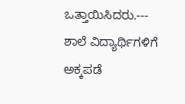ಒತ್ತಾಯಿಸಿದರು.---
ಶಾಲೆ ವಿದ್ಯಾರ್ಥಿಗಳಿಗೆ ಅಕ್ಕಪಡೆ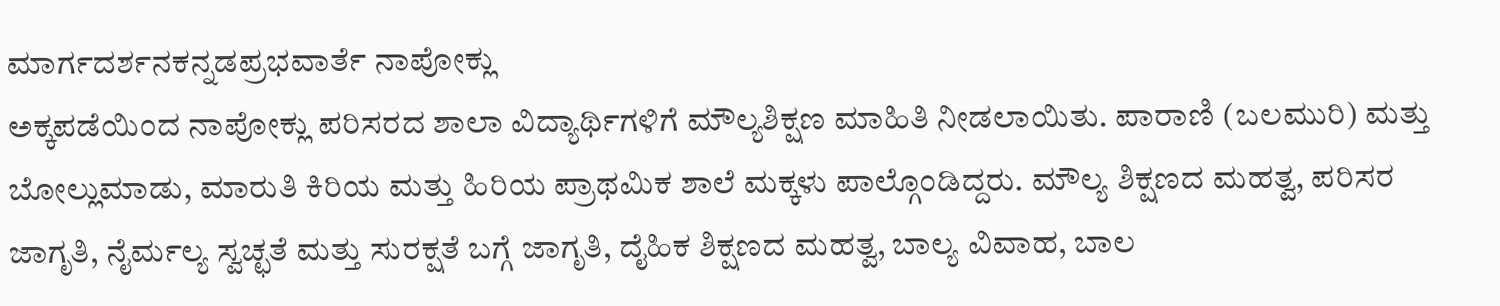ಮಾರ್ಗದರ್ಶನಕನ್ನಡಪ್ರಭವಾರ್ತೆ ನಾಪೋಕ್ಲು
ಅಕ್ಕಪಡೆಯಿಂದ ನಾಪೋಕ್ಲು ಪರಿಸರದ ಶಾಲಾ ವಿದ್ಯಾರ್ಥಿಗಳಿಗೆ ಮೌಲ್ಯಶಿಕ್ಷಣ ಮಾಹಿತಿ ನೀಡಲಾಯಿತು. ಪಾರಾಣಿ (ಬಲಮುರಿ) ಮತ್ತು ಬೋಲ್ಲುಮಾಡು, ಮಾರುತಿ ಕಿರಿಯ ಮತ್ತು ಹಿರಿಯ ಪ್ರಾಥಮಿಕ ಶಾಲೆ ಮಕ್ಕಳು ಪಾಲ್ಗೊಂಡಿದ್ದರು. ಮೌಲ್ಯ ಶಿಕ್ಷಣದ ಮಹತ್ವ, ಪರಿಸರ ಜಾಗೃತಿ, ನೈರ್ಮಲ್ಯ ಸ್ವಚ್ಛತೆ ಮತ್ತು ಸುರಕ್ಷತೆ ಬಗ್ಗೆ ಜಾಗೃತಿ, ದೈಹಿಕ ಶಿಕ್ಷಣದ ಮಹತ್ವ, ಬಾಲ್ಯ ವಿವಾಹ, ಬಾಲ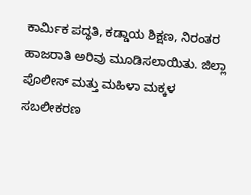ಕಾರ್ಮಿಕ ಪದ್ಧತಿ, ಕಡ್ಡಾಯ ಶಿಕ್ಷಣ, ನಿರಂತರ ಹಾಜರಾತಿ ಅರಿವು ಮೂಡಿಸಲಾಯಿತು. ಜಿಲ್ಲಾ ಪೊಲೀಸ್ ಮತ್ತು ಮಹಿಳಾ ಮಕ್ಕಳ ಸಬಲೀಕರಣ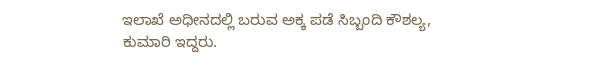ಇಲಾಖೆ ಅಧೀನದಲ್ಲಿ ಬರುವ ಅಕ್ಕ ಪಡೆ ಸಿಬ್ಬಂದಿ ಕೌಶಲ್ಯ, ಕುಮಾರಿ ಇದ್ದರು.